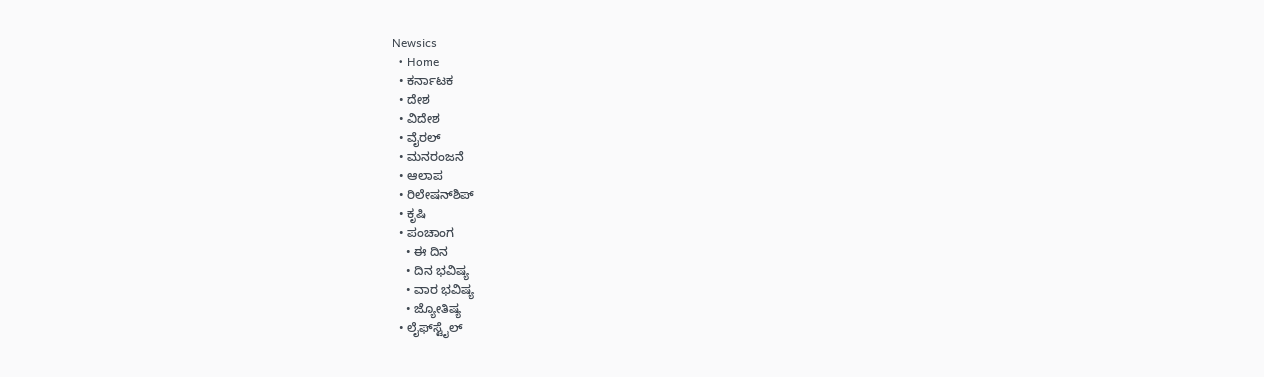Newsics
  • Home
  • ಕರ್ನಾಟಕ
  • ದೇಶ
  • ವಿದೇಶ
  • ವೈರಲ್
  • ಮನರಂಜನೆ
  • ಆಲಾಪ
  • ರಿಲೇಷನ್‌ಶಿಪ್
  • ಕೃಷಿ
  • ಪಂಚಾಂಗ
    • ಈ ದಿನ
    • ದಿನ ಭವಿಷ್ಯ
    • ವಾರ ಭವಿಷ್ಯ
    • ಜ್ಯೋತಿಷ್ಯ
  • ಲೈಫ್‌ಸ್ಟೈಲ್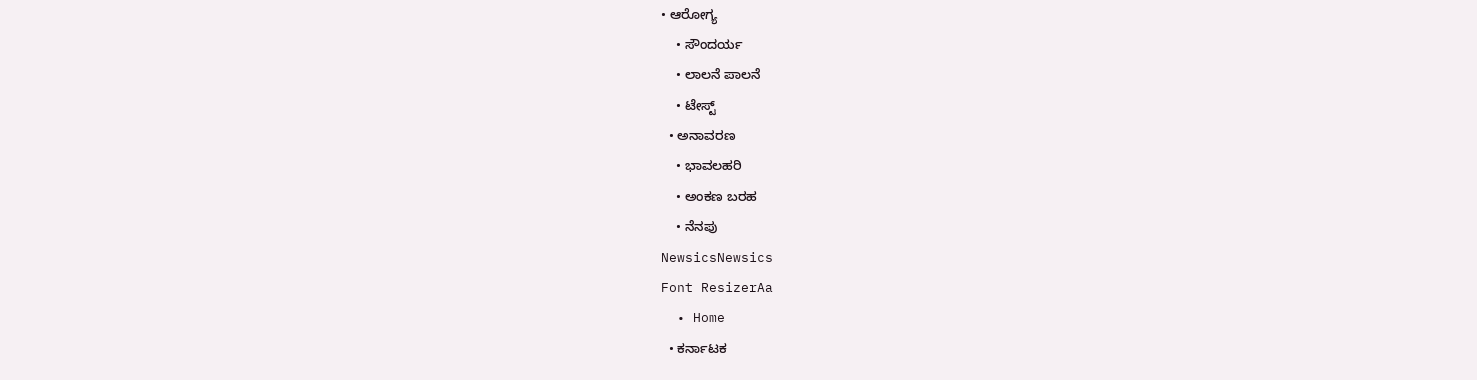• ಆರೋಗ್ಯ
    • ಸೌಂದರ್ಯ
    • ಲಾಲನೆ ಪಾಲನೆ
    • ಟೇಸ್ಟ್
  • ಅನಾವರಣ
    • ಭಾವಲಹರಿ
    • ಅಂಕಣ ಬರಹ
    • ನೆನಪು
NewsicsNewsics
Font ResizerAa
  • Home
  • ಕರ್ನಾಟಕ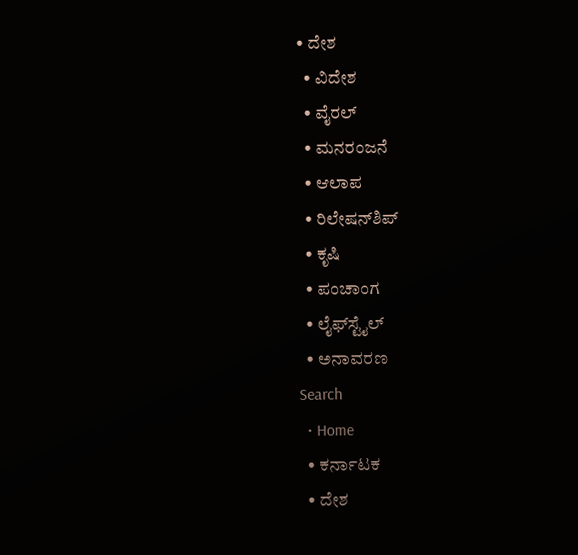• ದೇಶ
  • ವಿದೇಶ
  • ವೈರಲ್
  • ಮನರಂಜನೆ
  • ಆಲಾಪ
  • ರಿಲೇಷನ್‌ಶಿಪ್
  • ಕೃಷಿ
  • ಪಂಚಾಂಗ
  • ಲೈಫ್‌ಸ್ಟೈಲ್
  • ಅನಾವರಣ
Search
  • Home
  • ಕರ್ನಾಟಕ
  • ದೇಶ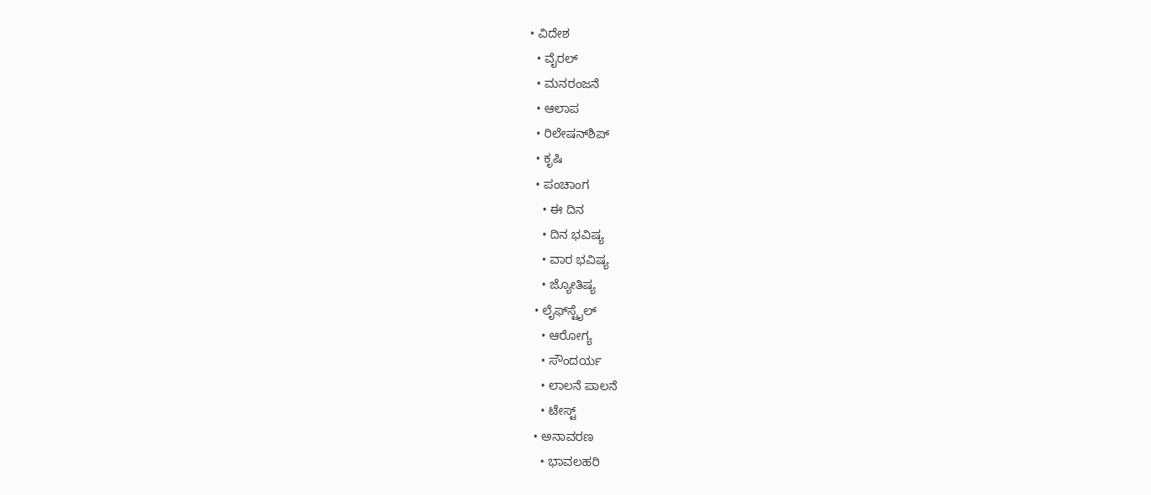• ವಿದೇಶ
  • ವೈರಲ್
  • ಮನರಂಜನೆ
  • ಆಲಾಪ
  • ರಿಲೇಷನ್‌ಶಿಪ್
  • ಕೃಷಿ
  • ಪಂಚಾಂಗ
    • ಈ ದಿನ
    • ದಿನ ಭವಿಷ್ಯ
    • ವಾರ ಭವಿಷ್ಯ
    • ಜ್ಯೋತಿಷ್ಯ
  • ಲೈಫ್‌ಸ್ಟೈಲ್
    • ಆರೋಗ್ಯ
    • ಸೌಂದರ್ಯ
    • ಲಾಲನೆ ಪಾಲನೆ
    • ಟೇಸ್ಟ್
  • ಅನಾವರಣ
    • ಭಾವಲಹರಿ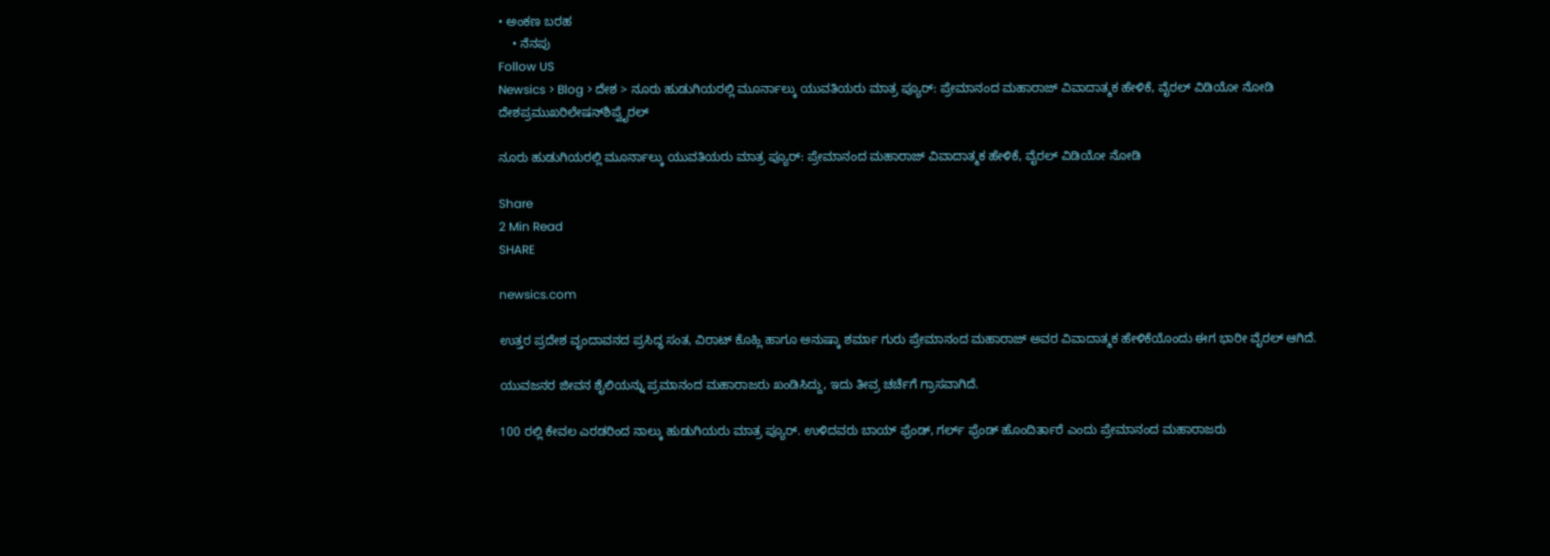• ಅಂಕಣ ಬರಹ
    • ನೆನಪು
Follow US
Newsics > Blog > ದೇಶ > ನೂರು ಹುಡುಗಿಯರಲ್ಲಿ ಮೂರ್ನಾಲ್ಕು ಯುವತಿಯರು ಮಾತ್ರ ಪ್ಯೂರ್: ಪ್ರೇಮಾನಂದ ಮಹಾರಾಜ್ ವಿವಾದಾತ್ಮಕ ಹೇಳಿಕೆ, ವೈರಲ್ ವಿಡಿಯೋ ನೋಡಿ
ದೇಶಪ್ರಮುಖರಿಲೇಷನ್‌ಶಿಪ್ವೈರಲ್

ನೂರು ಹುಡುಗಿಯರಲ್ಲಿ ಮೂರ್ನಾಲ್ಕು ಯುವತಿಯರು ಮಾತ್ರ ಪ್ಯೂರ್: ಪ್ರೇಮಾನಂದ ಮಹಾರಾಜ್ ವಿವಾದಾತ್ಮಕ ಹೇಳಿಕೆ, ವೈರಲ್ ವಿಡಿಯೋ ನೋಡಿ

Share
2 Min Read
SHARE

newsics.com

ಉತ್ತರ ಪ್ರದೇಶ ವೃಂದಾವನದ ಪ್ರಸಿದ್ಧ ಸಂತ, ವಿರಾಟ್ ಕೊಹ್ಲಿ ಹಾಗೂ ಅನುಷ್ಕಾ ಶರ್ಮಾ ಗುರು ಪ್ರೇಮಾನಂದ ಮಹಾರಾಜ್ ಅವರ ವಿವಾದಾತ್ಮಕ ಹೇಳಿಕೆಯೊಂದು ಈಗ ಭಾರೀ ವೈರಲ್ ಆಗಿದೆ.

ಯುವಜನರ ಜೀವನ ಶೈಲಿಯನ್ನು ಪ್ರಮಾನಂದ ಮಹಾರಾಜರು ಖಂಡಿಸಿದ್ದು, ಇದು ತೀವ್ರ ಚರ್ಚೆಗೆ ಗ್ರಾಸವಾಗಿದೆ.

100 ರಲ್ಲಿ ಕೇವಲ ಎರಡರಿಂದ ನಾಲ್ಕು ಹುಡುಗಿಯರು ಮಾತ್ರ ಪ್ಯೂರ್. ಉಳಿದವರು ಬಾಯ್ ಫ್ರೆಂಡ್, ಗರ್ಲ್ ಫ್ರೆಂಡ್ ಹೊಂದಿರ್ತಾರೆ ಎಂದು ಪ್ರೇಮಾನಂದ ಮಹಾರಾಜರು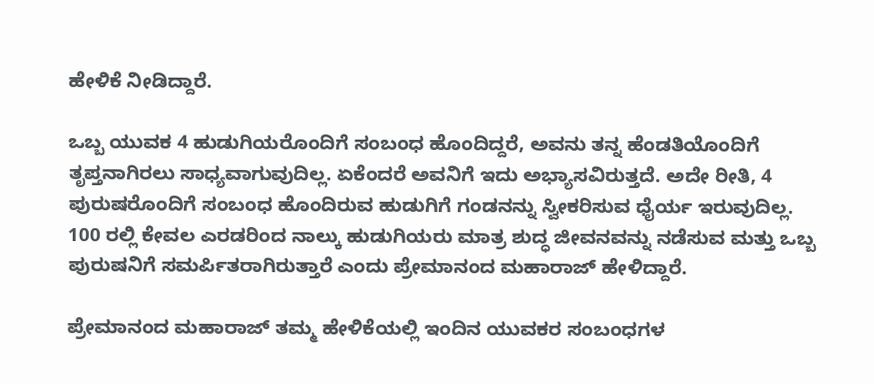ಹೇಳಿಕೆ ನೀಡಿದ್ದಾರೆ.

ಒಬ್ಬ ಯುವಕ 4 ಹುಡುಗಿಯರೊಂದಿಗೆ ಸಂಬಂಧ ಹೊಂದಿದ್ದರೆ, ಅವನು ತನ್ನ ಹೆಂಡತಿಯೊಂದಿಗೆ ತೃಪ್ತನಾಗಿರಲು ಸಾಧ್ಯವಾಗುವುದಿಲ್ಲ. ಏಕೆಂದರೆ ಅವನಿಗೆ ಇದು ಅಭ್ಯಾಸವಿರುತ್ತದೆ. ಅದೇ ರೀತಿ, 4 ಪುರುಷರೊಂದಿಗೆ ಸಂಬಂಧ ಹೊಂದಿರುವ ಹುಡುಗಿಗೆ ಗಂಡನನ್ನು ಸ್ವೀಕರಿಸುವ ಧೈರ್ಯ ಇರುವುದಿಲ್ಲ. 100 ರಲ್ಲಿ ಕೇವಲ ಎರಡರಿಂದ ನಾಲ್ಕು ಹುಡುಗಿಯರು ಮಾತ್ರ ಶುದ್ಧ ಜೀವನವನ್ನು ನಡೆಸುವ ಮತ್ತು ಒಬ್ಬ ಪುರುಷನಿಗೆ ಸಮರ್ಪಿತರಾಗಿರುತ್ತಾರೆ ಎಂದು ಪ್ರೇಮಾನಂದ ಮಹಾರಾಜ್ ಹೇಳಿದ್ದಾರೆ.

ಪ್ರೇಮಾನಂದ ಮಹಾರಾಜ್ ತಮ್ಮ ಹೇಳಿಕೆಯಲ್ಲಿ ಇಂದಿನ ಯುವಕರ ಸಂಬಂಧಗಳ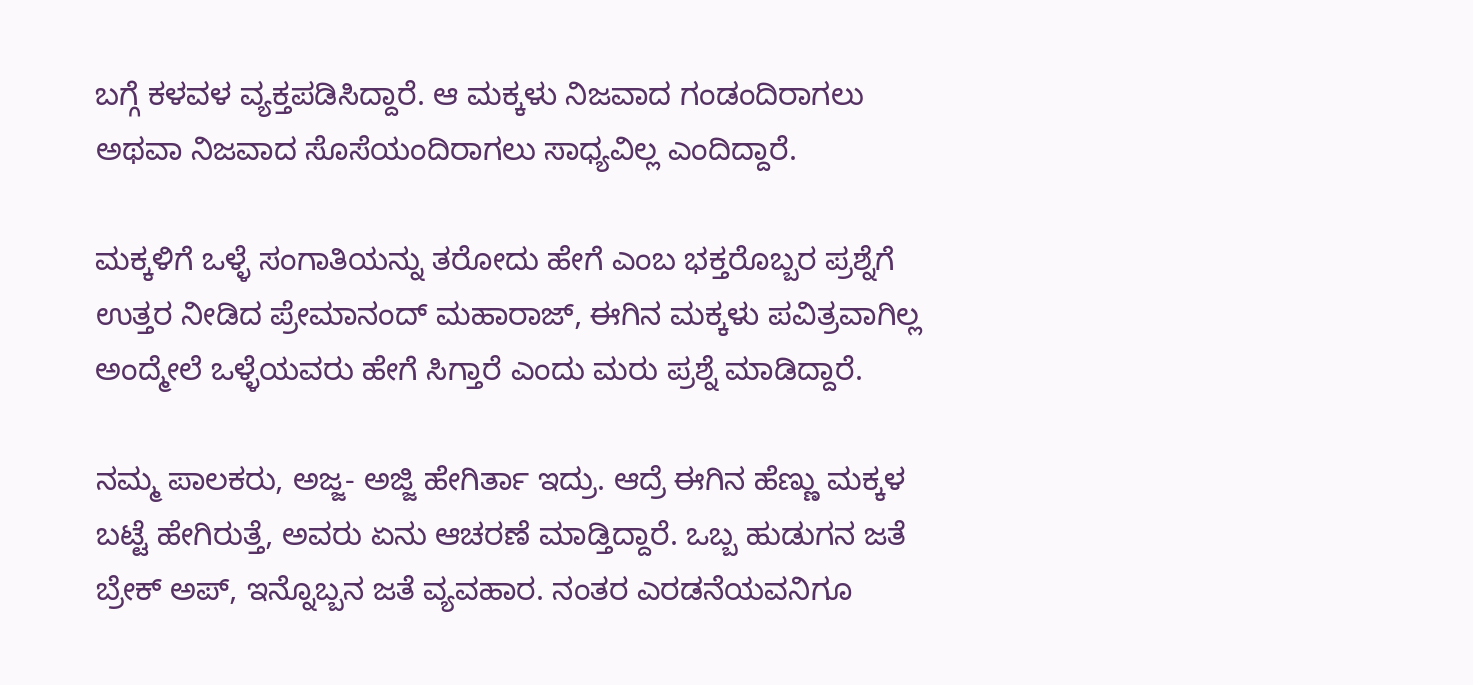ಬಗ್ಗೆ ಕಳವಳ ವ್ಯಕ್ತಪಡಿಸಿದ್ದಾರೆ. ಆ ಮಕ್ಕಳು ನಿಜವಾದ ಗಂಡಂದಿರಾಗಲು ಅಥವಾ ನಿಜವಾದ ಸೊಸೆಯಂದಿರಾಗಲು ಸಾಧ್ಯವಿಲ್ಲ ಎಂದಿದ್ದಾರೆ.

ಮಕ್ಕಳಿಗೆ ಒಳ್ಳೆ ಸಂಗಾತಿಯನ್ನು ತರೋದು ಹೇಗೆ ಎಂಬ ಭಕ್ತರೊಬ್ಬರ ಪ್ರಶ್ನೆಗೆ ಉತ್ತರ ನೀಡಿದ ಪ್ರೇಮಾನಂದ್ ಮಹಾರಾಜ್, ಈಗಿನ ಮಕ್ಕಳು ಪವಿತ್ರವಾಗಿಲ್ಲ ಅಂದ್ಮೇಲೆ ಒಳ್ಳೆಯವರು ಹೇಗೆ ಸಿಗ್ತಾರೆ ಎಂದು ಮರು ಪ್ರಶ್ನೆ ಮಾಡಿದ್ದಾರೆ.

ನಮ್ಮ ಪಾಲಕರು, ಅಜ್ಜ- ಅಜ್ಜಿ ಹೇಗಿರ್ತಾ ಇದ್ರು. ಆದ್ರೆ ಈಗಿನ ಹೆಣ್ಣು ಮಕ್ಕಳ ಬಟ್ಟೆ ಹೇಗಿರುತ್ತೆ, ಅವರು ಏನು ಆಚರಣೆ ಮಾಡ್ತಿದ್ದಾರೆ. ಒಬ್ಬ ಹುಡುಗನ ಜತೆ ಬ್ರೇಕ್ ಅಪ್, ಇನ್ನೊಬ್ಬನ ಜತೆ ವ್ಯವಹಾರ. ನಂತರ ಎರಡನೆಯವನಿಗೂ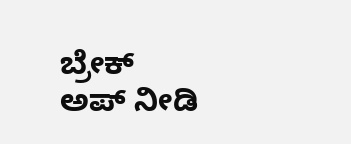ಬ್ರೇಕ್ ಅಪ್ ನೀಡಿ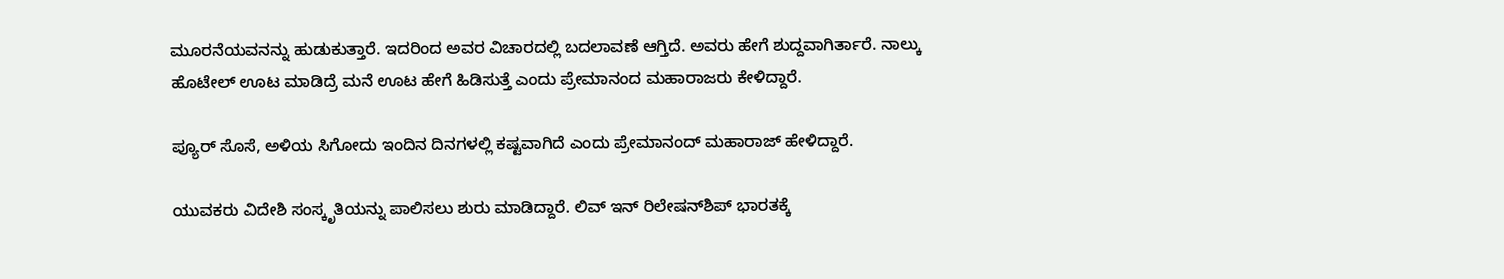ಮೂರನೆಯವನನ್ನು ಹುಡುಕುತ್ತಾರೆ. ಇದರಿಂದ ಅವರ ವಿಚಾರದಲ್ಲಿ ಬದಲಾವಣೆ ಆಗ್ತಿದೆ. ಅವರು ಹೇಗೆ ಶುದ್ದವಾಗಿರ್ತಾರೆ. ನಾಲ್ಕು ಹೊಟೇಲ್ ಊಟ ಮಾಡಿದ್ರೆ ಮನೆ ಊಟ ಹೇಗೆ ಹಿಡಿಸುತ್ತೆ ಎಂದು ಪ್ರೇಮಾನಂದ ಮಹಾರಾಜರು ಕೇಳಿದ್ದಾರೆ.

ಪ್ಯೂರ್ ಸೊಸೆ, ಅಳಿಯ ಸಿಗೋದು ಇಂದಿನ ದಿನಗಳಲ್ಲಿ ಕಷ್ಟವಾಗಿದೆ ಎಂದು ಪ್ರೇಮಾನಂದ್ ಮಹಾರಾಜ್ ಹೇಳಿದ್ದಾರೆ.

ಯುವಕರು ವಿದೇಶಿ ಸಂಸ್ಕೃತಿಯನ್ನು ಪಾಲಿಸಲು ಶುರು ಮಾಡಿದ್ದಾರೆ. ಲಿವ್ ಇನ್ ರಿಲೇಷನ್‌ಶಿಪ್ ಭಾರತಕ್ಕೆ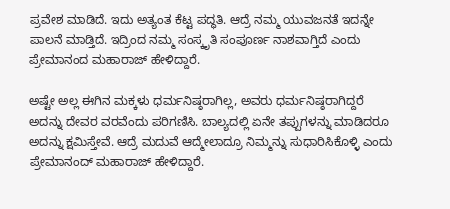ಪ್ರವೇಶ ಮಾಡಿದೆ. ಇದು ಅತ್ಯಂತ ಕೆಟ್ಟ ಪದ್ಧತಿ. ಆದ್ರೆ ನಮ್ಮ ಯುವಜನತೆ ಇದನ್ನೇ ಪಾಲನೆ ಮಾಡ್ತಿದೆ. ಇದ್ರಿಂದ ನಮ್ಮ ಸಂಸ್ಕೃತಿ ಸಂಪೂರ್ಣ ನಾಶವಾಗ್ತಿದೆ ಎಂದು ಪ್ರೇಮಾನಂದ ಮಹಾರಾಜ್ ಹೇಳಿದ್ದಾರೆ.

ಅಷ್ಟೇ ಅಲ್ಲ ಈಗಿನ ಮಕ್ಕಳು ಧರ್ಮನಿಷ್ಠರಾಗಿಲ್ಲ, ಅವರು ಧರ್ಮನಿಷ್ಠರಾಗಿದ್ದರೆ ಅದನ್ನು ದೇವರ ವರವೆಂದು ಪರಿಗಣಿಸಿ. ಬಾಲ್ಯದಲ್ಲಿ ಏನೇ ತಪ್ಪುಗಳನ್ನು ಮಾಡಿದರೂ ಅದನ್ನು ಕ್ಷಮಿಸ್ತೇವೆ. ಆದ್ರೆ ಮದುವೆ ಆದ್ಮೇಲಾದ್ರೂ ನಿಮ್ಮನ್ನು ಸುಧಾರಿಸಿಕೊಳ್ಳಿ ಎಂದು ಪ್ರೇಮಾನಂದ್ ಮಹಾರಾಜ್ ಹೇಳಿದ್ದಾರೆ.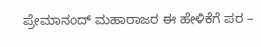ಪ್ರೇಮಾನಂದ್ ಮಹಾರಾಜರ ಈ ಹೇಳಿಕೆಗೆ ಪರ –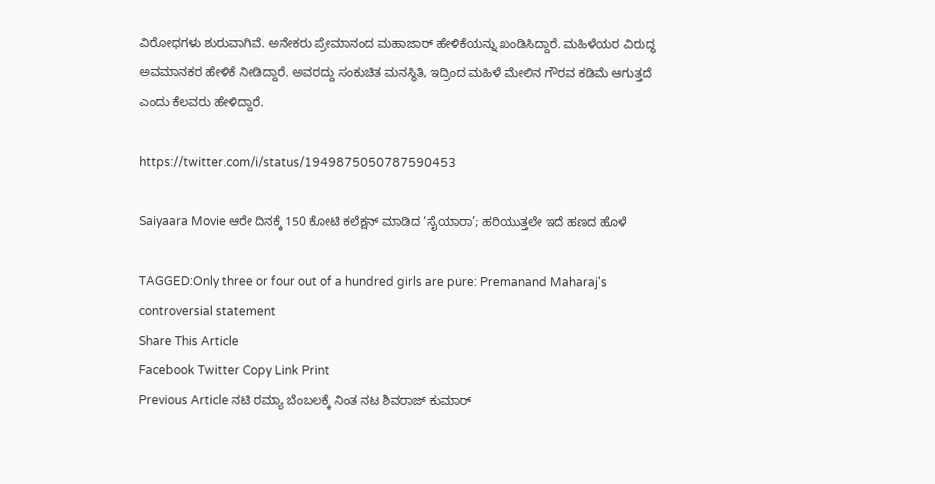ವಿರೋಧಗಳು ಶುರುವಾಗಿವೆ. ಅನೇಕರು ಪ್ರೇಮಾನಂದ ಮಹಾಜಾರ್ ಹೇಳಿಕೆಯನ್ನು ಖಂಡಿಸಿದ್ದಾರೆ. ಮಹಿಳೆಯರ ವಿರುದ್ಧ ಅವಮಾನಕರ ಹೇಳಿಕೆ ನೀಡಿದ್ದಾರೆ. ಅವರದ್ದು ಸಂಕುಚಿತ ಮನಸ್ಥಿತಿ, ಇದ್ರಿಂದ ಮಹಿಳೆ ಮೇಲಿನ ಗೌರವ ಕಡಿಮೆ ಆಗುತ್ತದೆ ಎಂದು ಕೆಲವರು ಹೇಳಿದ್ದಾರೆ.

https://twitter.com/i/status/1949875050787590453

Saiyaara Movie ಆರೇ ದಿನಕ್ಕೆ 150 ಕೋಟಿ ಕಲೆಕ್ಷನ್ ಮಾಡಿದ ‘ಸೈಯಾರಾ’; ಹರಿಯುತ್ತಲೇ ಇದೆ ಹಣದ ಹೊಳೆ

TAGGED:Only three or four out of a hundred girls are pure: Premanand Maharaj's controversial statement
Share This Article
Facebook Twitter Copy Link Print
Previous Article ನಟಿ ರಮ್ಯಾ ಬೆಂಬಲಕ್ಕೆ ನಿಂತ ನಟ ಶಿವರಾಜ್ ಕುಮಾರ್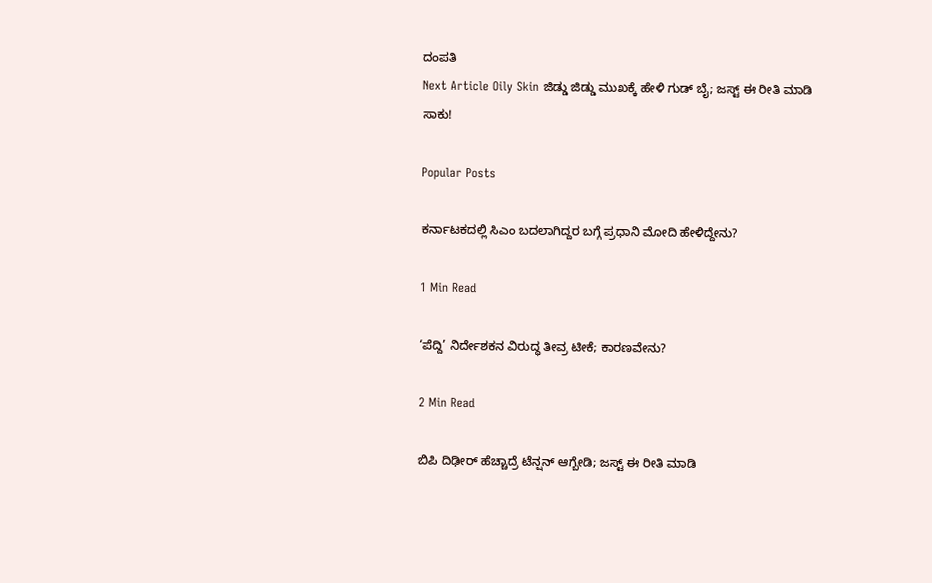ದಂಪತಿ
Next Article Oily Skin ಜಿಡ್ಡು ಜಿಡ್ಡು ಮುಖಕ್ಕೆ ಹೇಳಿ ಗುಡ್ ಬೈ; ಜಸ್ಟ್ ಈ ರೀತಿ ಮಾಡಿ ಸಾಕು!

Popular Posts

ಕರ್ನಾಟಕದಲ್ಲಿ ಸಿಎಂ ಬದಲಾಗಿದ್ದರ ಬಗ್ಗೆ ಪ್ರಧಾನಿ ಮೋದಿ ಹೇಳಿದ್ದೇನು?

1 Min Read

‘ಪೆದ್ದಿ’ ನಿರ್ದೇಶಕನ ವಿರುದ್ಧ ತೀವ್ರ ಟೀಕೆ; ಕಾರಣವೇನು?

2 Min Read

ಬಿಪಿ ದಿಢೀರ್ ಹೆಚ್ಚಾದ್ರೆ ಟೆನ್ಷನ್ ಆಗ್ಬೇಡಿ; ಜಸ್ಟ್ ಈ ರೀತಿ ಮಾಡಿ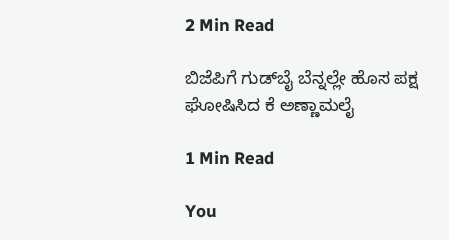2 Min Read

ಬಿಜೆಪಿಗೆ ಗುಡ್‌ಬೈ ಬೆನ್ನಲ್ಲೇ ಹೊಸ ಪಕ್ಷ ಘೋಷಿಸಿದ ಕೆ ಅಣ್ಣಾಮಲೈ

1 Min Read

You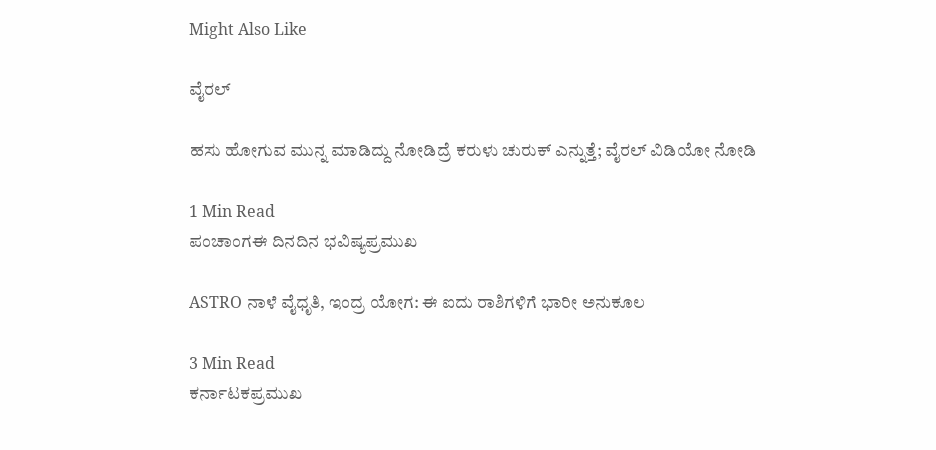Might Also Like

ವೈರಲ್

ಹಸು ಹೋಗುವ ಮುನ್ನ ಮಾಡಿದ್ದು ನೋಡಿದ್ರೆ ಕರುಳು ಚುರುಕ್ ಎನ್ನುತ್ತೆ; ವೈರಲ್ ವಿಡಿಯೋ ನೋಡಿ

1 Min Read
ಪಂಚಾಂಗಈ ದಿನದಿನ ಭವಿಷ್ಯಪ್ರಮುಖ

ASTRO ನಾಳೆ ವೈಧೃತಿ, ಇಂದ್ರ ಯೋಗ: ಈ ಐದು ರಾಶಿಗಳಿಗೆ ಭಾರೀ ಅನುಕೂಲ

3 Min Read
ಕರ್ನಾಟಕಪ್ರಮುಖ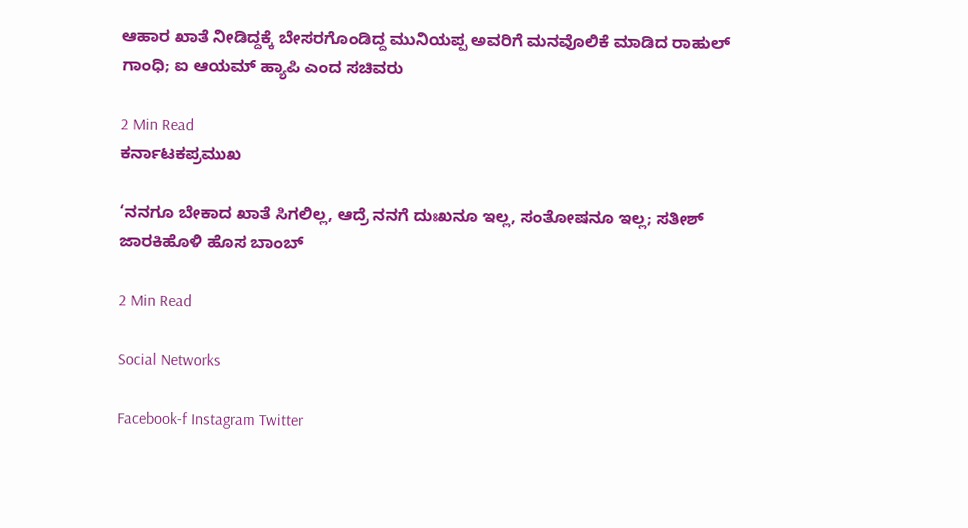ಆಹಾರ ಖಾತೆ ನೀಡಿದ್ದಕ್ಕೆ ಬೇಸರಗೊಂಡಿದ್ದ ಮುನಿಯಪ್ಪ ಅವರಿಗೆ ಮನವೊಲಿಕೆ ಮಾಡಿದ ರಾಹುಲ್ ಗಾಂಧಿ; ಐ ಆಯಮ್ ಹ್ಯಾಪಿ ಎಂದ ಸಚಿವರು

2 Min Read
ಕರ್ನಾಟಕಪ್ರಮುಖ

‘ನನಗೂ ಬೇಕಾದ ಖಾತೆ ಸಿಗಲಿಲ್ಲ, ಆದ್ರೆ ನನಗೆ ದುಃಖನೂ ಇಲ್ಲ, ಸಂತೋಷನೂ ಇಲ್ಲ; ಸತೀಶ್ ಜಾರಕಿಹೊಳಿ ಹೊಸ ಬಾಂಬ್

2 Min Read

Social Networks

Facebook-f Instagram Twitter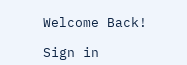Welcome Back!

Sign in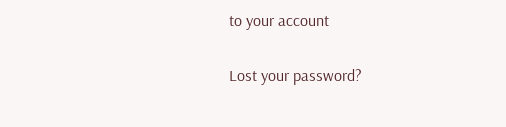to your account

Lost your password?